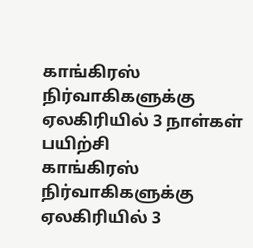காங்கிரஸ் நிர்வாகிகளுக்கு ஏலகிரியில் 3 நாள்கள் பயிற்சி
காங்கிரஸ் நிர்வாகிகளுக்கு ஏலகிரியில் 3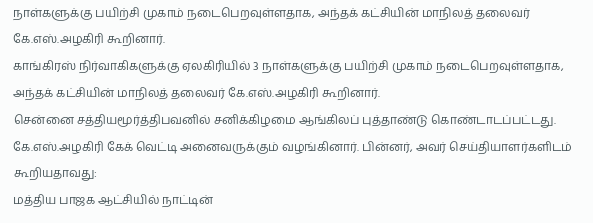நாள்களுக்கு பயிற்சி முகாம் நடைபெறவுள்ளதாக, அந்தக் கட்சியின் மாநிலத் தலைவர் கே.எஸ்.அழகிரி கூறினார்.
காங்கிரஸ் நிர்வாகிகளுக்கு ஏலகிரியில் 3 நாள்களுக்கு பயிற்சி முகாம் நடைபெறவுள்ளதாக, அந்தக் கட்சியின் மாநிலத் தலைவர் கே.எஸ்.அழகிரி கூறினார்.
சென்னை சத்தியமூர்த்திபவனில் சனிக்கிழமை ஆங்கிலப் புத்தாண்டு கொண்டாடப்பட்டது. கே.எஸ்.அழகிரி கேக் வெட்டி அனைவருக்கும் வழங்கினார். பின்னர், அவர் செய்தியாளர்களிடம் கூறியதாவது:
மத்திய பாஜக ஆட்சியில் நாட்டின்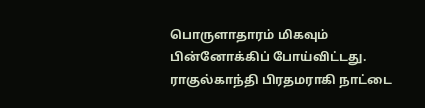பொருளாதாரம் மிகவும் பின்னோக்கிப் போய்விட்டது. ராகுல்காந்தி பிரதமராகி நாட்டை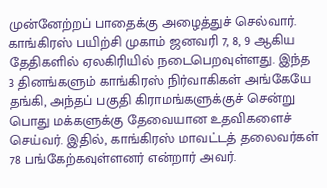முன்னேற்றப் பாதைக்கு அழைத்துச் செல்வார்.
காங்கிரஸ் பயிற்சி முகாம் ஜனவரி 7, 8, 9 ஆகிய தேதிகளில் ஏலகிரியில் நடைபெறவுள்ளது. இந்த 3 தினங்களும் காங்கிரஸ் நிர்வாகிகள் அங்கேயே தங்கி, அந்தப் பகுதி கிராமங்களுக்குச் சென்று பொது மக்களுக்கு தேவையான உதவிகளைச் செய்வர். இதில், காங்கிரஸ் மாவட்டத் தலைவர்கள் 78 பங்கேற்கவுள்ளனர் என்றார் அவர்.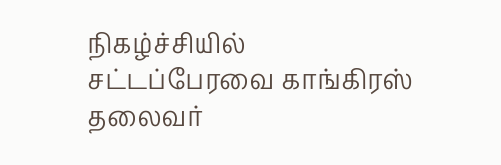நிகழ்ச்சியில் சட்டப்பேரவை காங்கிரஸ் தலைவர்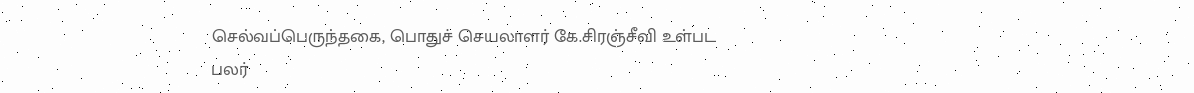செல்வப்பெருந்தகை, பொதுச் செயலாளர் கே.சிரஞ்சீவி உள்பட பலர்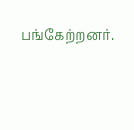பங்கேற்றனர்.